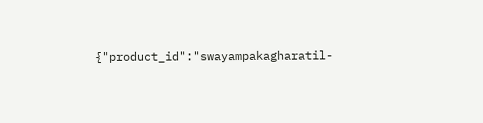{"product_id":"swayampakagharatil-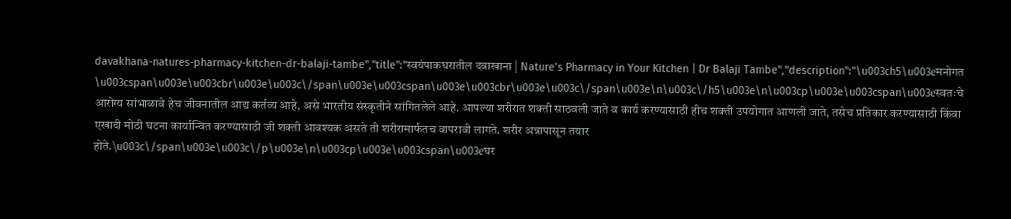davakhana-natures-pharmacy-kitchen-dr-balaji-tambe","title":"स्वयंपाकघरातील दवाखाना | Nature’s Pharmacy in Your Kitchen | Dr Balaji Tambe","description":"\u003ch5\u003eमनोगत \u003cspan\u003e\u003cbr\u003e\u003c\/span\u003e\u003cspan\u003e\u003cbr\u003e\u003c\/span\u003e\n\u003c\/h5\u003e\n\u003cp\u003e\u003cspan\u003eस्वतःचे आरोग्य सांभाळावे हेच जीवनातील आद्य कर्तव्य आहे, असे भारतीय संस्कृतीने सांगितलेले आहे. आपल्या शरीरात शक्ती साठवली जाते व कार्य करण्यासाठी हीच शक्ती उपयोगात आणली जाते, तसेच प्रतिकार करण्यासाठी किंवा एखादी मोठी घटना कार्यान्वित करण्यासाठी जी शक्ती आवश्यक असते ती शरीरामार्फतच वापरावी लागते. शरीर अन्नापासून तयार होते.\u003c\/span\u003e\u003c\/p\u003e\n\u003cp\u003e\u003cspan\u003eघर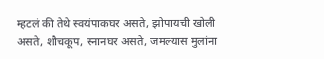म्हटलं की तेथे स्वयंपाकघर असते, झोपायची खोली असते, शौचकूप, स्नानघर असते, जमल्यास मुलांना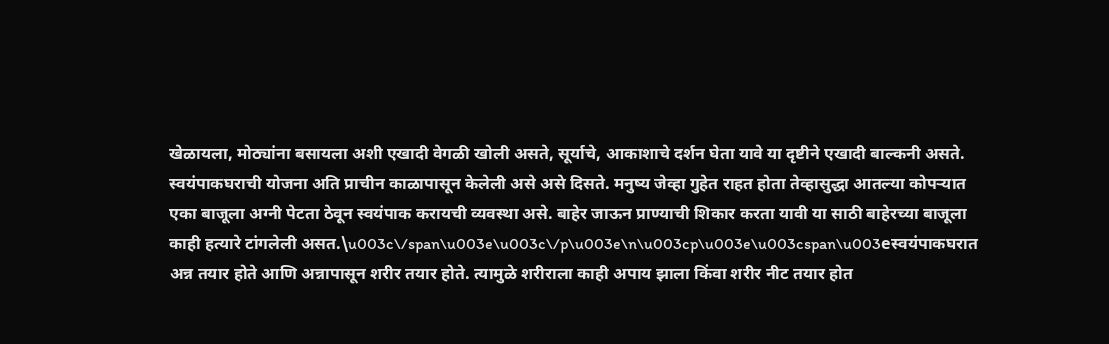खेळायला, मोठ्यांना बसायला अशी एखादी वेगळी खोली असते, सूर्याचे, आकाशाचे दर्शन घेता यावे या दृष्टीने एखादी बाल्कनी असते. स्वयंपाकघराची योजना अति प्राचीन काळापासून केलेली असे असे दिसते. मनुष्य जेव्हा गुहेत राहत होता तेव्हासुद्धा आतल्या कोपऱ्यात एका बाजूला अग्नी पेटता ठेवून स्वयंपाक करायची व्यवस्था असे. बाहेर जाऊन प्राण्याची शिकार करता यावी या साठी बाहेरच्या बाजूला काही हत्यारे टांगलेली असत.\u003c\/span\u003e\u003c\/p\u003e\n\u003cp\u003e\u003cspan\u003eस्वयंपाकघरात अन्न तयार होते आणि अन्नापासून शरीर तयार होते. त्यामुळे शरीराला काही अपाय झाला किंवा शरीर नीट तयार होत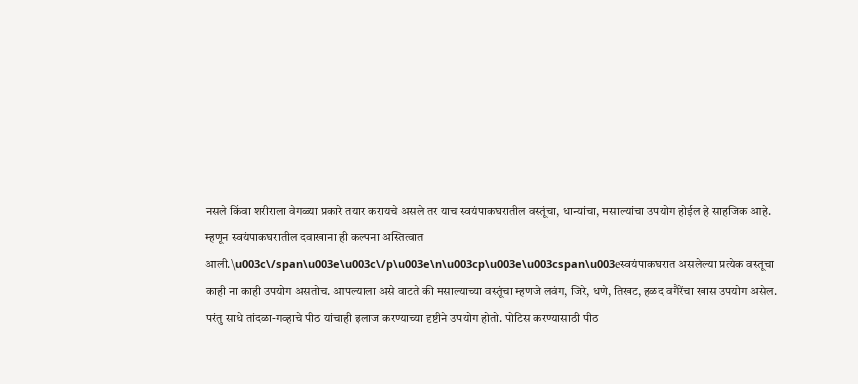नसले किंवा शरीराला वेगळ्या प्रकारे तयार करायचे असले तर याच स्वयंपाकघरातील वस्तूंचा, धान्यांचा, मसाल्यांचा उपयोग होईल हे साहजिक आहे. म्हणून स्वयंपाकघरातील दवाखाना ही कल्पना अस्तित्वात आली.\u003c\/span\u003e\u003c\/p\u003e\n\u003cp\u003e\u003cspan\u003eस्वयंपाकघरात असलेल्या प्रत्येक वस्तूचा काही ना काही उपयोग असतोच. आपल्याला असे वाटते की मसाल्याच्या वस्तूंचा म्हणजे लवंग, जिरे, धणे, तिखट, हळद वगैरेंचा खास उपयोग असेल. परंतु साधे तांदळा-गव्हाचे पीठ यांचाही इलाज करण्याच्या दृष्टीने उपयोग होतो. पोटिस करण्यासाठी पीठ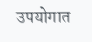उपयोगात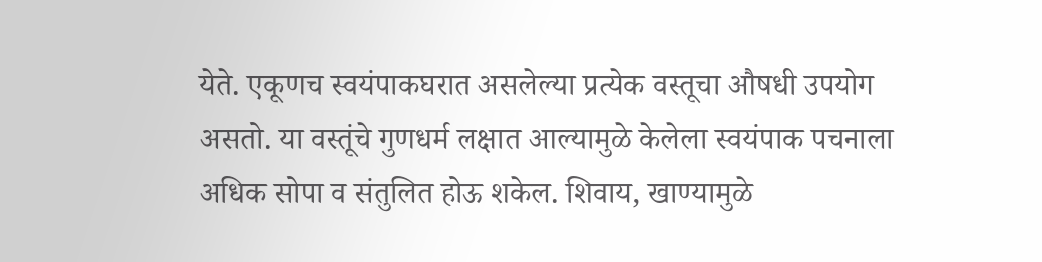येते. एकूणच स्वयंपाकघरात असलेल्या प्रत्येक वस्तूचा औषधी उपयोग असतो. या वस्तूंचे गुणधर्म लक्षात आल्यामुळे केलेला स्वयंपाक पचनाला अधिक सोपा व संतुलित होऊ शकेल. शिवाय, खाण्यामुळे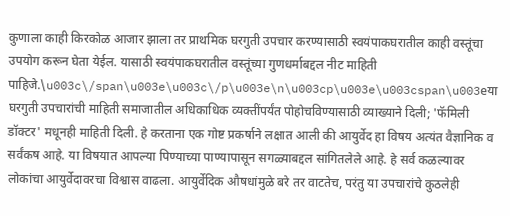कुणाला काही किरकोळ आजार झाला तर प्राथमिक घरगुती उपचार करण्यासाठी स्वयंपाकघरातील काही वस्तूंचा उपयोग करून घेता येईल. यासाठी स्वयंपाकघरातील वस्तूंच्या गुणधर्माबद्दल नीट माहिती पाहिजे.\u003c\/span\u003e\u003c\/p\u003e\n\u003cp\u003e\u003cspan\u003eया घरगुती उपचारांची माहिती समाजातील अधिकाधिक व्यक्तींपर्यंत पोहोचविण्यासाठी व्याख्याने दिली; 'फॅमिली डॉक्टर' मधूनही माहिती दिली. हे करताना एक गोष्ट प्रकर्षाने लक्षात आली की आयुर्वेद हा विषय अत्यंत वैज्ञानिक व सर्वंकष आहे. या विषयात आपल्या पिण्याच्या पाण्यापासून सगळ्याबद्दल सांगितलेले आहे. हे सर्व कळल्यावर लोकांचा आयुर्वेदावरचा विश्वास वाढला. आयुर्वेदिक औषधांमुळे बरे तर वाटतेच, परंतु या उपचारांचे कुठलेही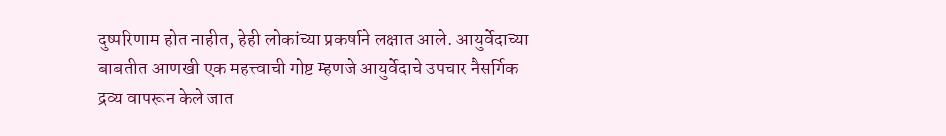दुष्परिणाम होत नाहीत, हेही लोकांच्या प्रकर्षाने लक्षात आले. आयुर्वेदाच्या बाबतीत आणखी एक महत्त्वाची गोष्ट म्हणजे आयुर्वेदाचे उपचार नैसर्गिक द्रव्य वापरून केले जात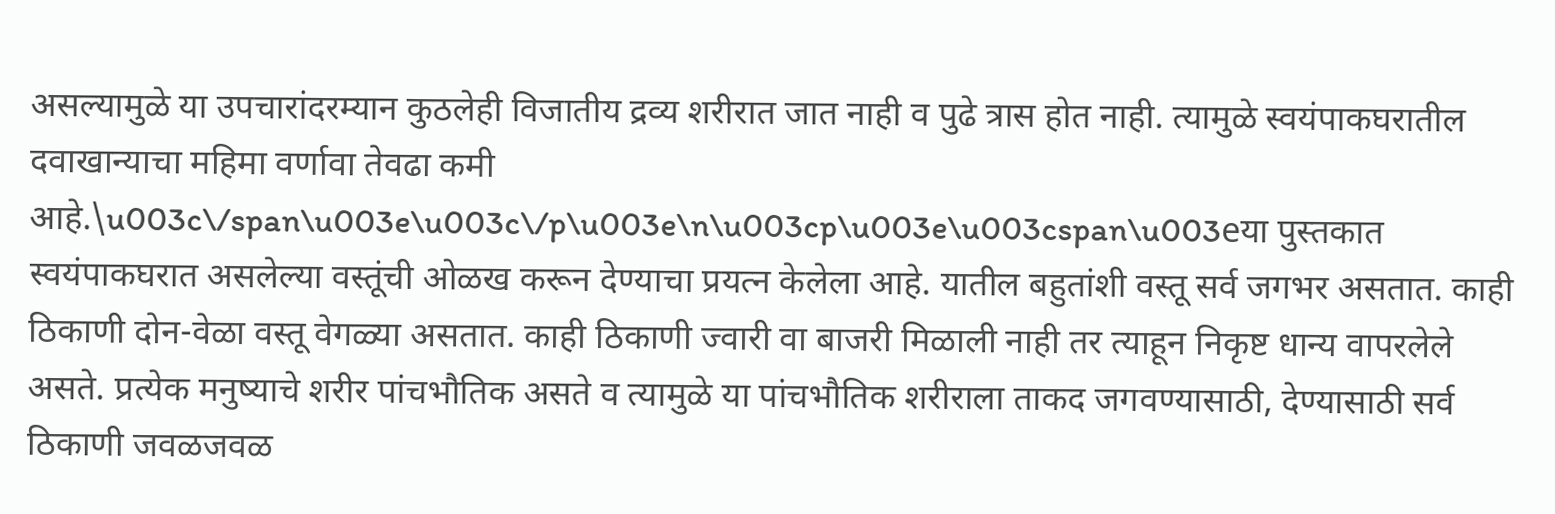असल्यामुळे या उपचारांदरम्यान कुठलेही विजातीय द्रव्य शरीरात जात नाही व पुढे त्रास होत नाही. त्यामुळे स्वयंपाकघरातील दवाखान्याचा महिमा वर्णावा तेवढा कमी आहे.\u003c\/span\u003e\u003c\/p\u003e\n\u003cp\u003e\u003cspan\u003eया पुस्तकात स्वयंपाकघरात असलेल्या वस्तूंची ओळख करून देण्याचा प्रयत्न केलेला आहे. यातील बहुतांशी वस्तू सर्व जगभर असतात. काही ठिकाणी दोन-वेळा वस्तू वेगळ्या असतात. काही ठिकाणी ज्वारी वा बाजरी मिळाली नाही तर त्याहून निकृष्ट धान्य वापरलेले असते. प्रत्येक मनुष्याचे शरीर पांचभौतिक असते व त्यामुळे या पांचभौतिक शरीराला ताकद जगवण्यासाठी, देण्यासाठी सर्व ठिकाणी जवळजवळ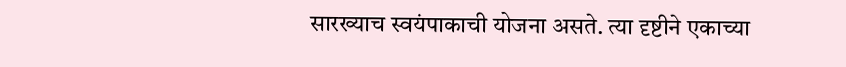सारख्याच स्वयंपाकाची योजना असते. त्या दृष्टीने एकाच्या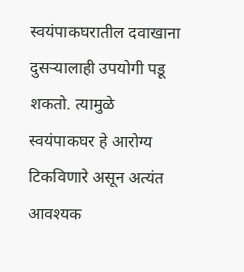स्वयंपाकघरातील दवाखाना दुसऱ्यालाही उपयोगी पडू शकतो. त्यामुळे स्वयंपाकघर हे आरोग्य टिकविणारे असून अत्यंत आवश्यक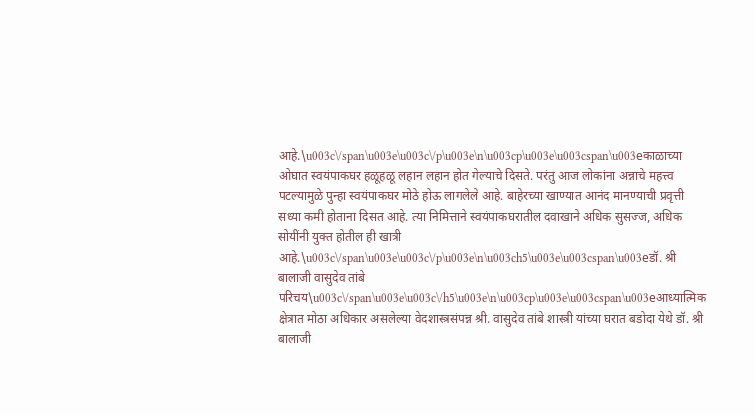आहे.\u003c\/span\u003e\u003c\/p\u003e\n\u003cp\u003e\u003cspan\u003eकाळाच्या ओघात स्वयंपाकघर हळूहळू लहान लहान होत गेल्याचे दिसते. परंतु आज लोकांना अन्नाचे महत्त्व पटल्यामुळे पुन्हा स्वयंपाकघर मोठे होऊ लागलेले आहे. बाहेरच्या खाण्यात आनंद मानण्याची प्रवृत्ती सध्या कमी होताना दिसत आहे. त्या निमित्ताने स्वयंपाकघरातील दवाखाने अधिक सुसज्ज, अधिक सोयींनी युक्त होतील ही खात्री आहे.\u003c\/span\u003e\u003c\/p\u003e\n\u003ch5\u003e\u003cspan\u003eडॉ. श्री बालाजी वासुदेव तांबे परिचय\u003c\/span\u003e\u003c\/h5\u003e\n\u003cp\u003e\u003cspan\u003eआध्यात्मिक क्षेत्रात मोठा अधिकार असलेल्या वेदशास्त्रसंपन्न श्री. वासुदेव तांबे शास्त्री यांच्या घरात बडोदा येथे डॉ. श्री बालाजी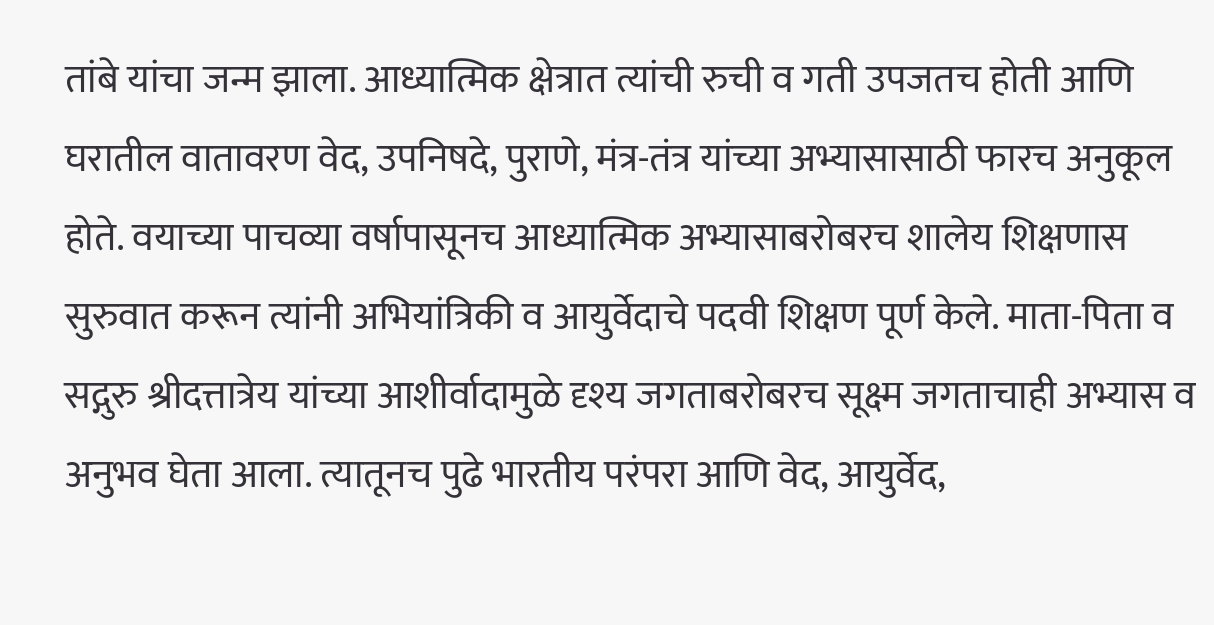तांबे यांचा जन्म झाला. आध्यात्मिक क्षेत्रात त्यांची रुची व गती उपजतच होती आणि घरातील वातावरण वेद, उपनिषदे, पुराणे, मंत्र-तंत्र यांच्या अभ्यासासाठी फारच अनुकूल होते. वयाच्या पाचव्या वर्षापासूनच आध्यात्मिक अभ्यासाबरोबरच शालेय शिक्षणास सुरुवात करून त्यांनी अभियांत्रिकी व आयुर्वेदाचे पदवी शिक्षण पूर्ण केले. माता-पिता व सद्गुरु श्रीदत्तात्रेय यांच्या आशीर्वादामुळे दृश्य जगताबरोबरच सूक्ष्म जगताचाही अभ्यास व अनुभव घेता आला. त्यातूनच पुढे भारतीय परंपरा आणि वेद, आयुर्वेद,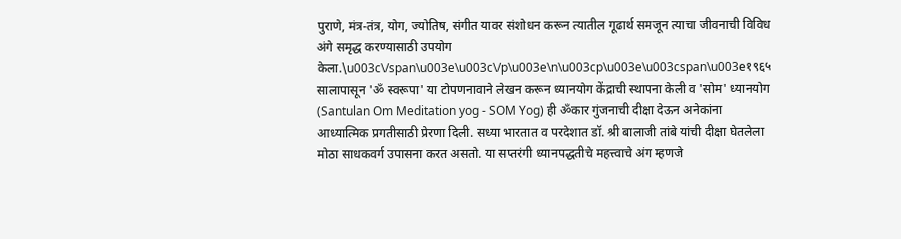पुराणे, मंत्र-तंत्र, योग, ज्योतिष, संगीत यावर संशोधन करून त्यातील गूढार्थ समजून त्याचा जीवनाची विविध अंगे समृद्ध करण्यासाठी उपयोग केला.\u003c\/span\u003e\u003c\/p\u003e\n\u003cp\u003e\u003cspan\u003e१९६५ सालापासून 'ॐ स्वरूपा' या टोपणनावाने लेखन करून ध्यानयोग केंद्राची स्थापना केली व 'सोम' ध्यानयोग (Santulan Om Meditation yog - SOM Yog) ही ॐकार गुंजनाची दीक्षा देऊन अनेकांना आध्यात्मिक प्रगतीसाठी प्रेरणा दिली. सध्या भारतात व परदेशात डॉ. श्री बालाजी तांबे यांची दीक्षा घेतलेला मोठा साधकवर्ग उपासना करत असतो. या सप्तरंगी ध्यानपद्धतीचे महत्त्वाचे अंग म्हणजे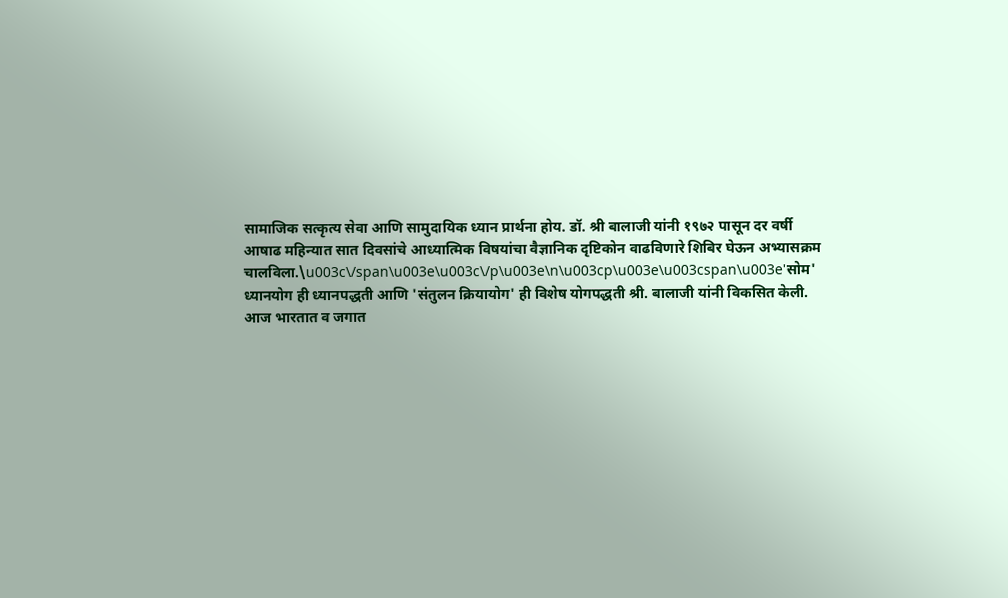सामाजिक सत्कृत्य सेवा आणि सामुदायिक ध्यान प्रार्थना होय. डॉ. श्री बालाजी यांनी १९७२ पासून दर वर्षी आषाढ महिन्यात सात दिवसांचे आध्यात्मिक विषयांचा वैज्ञानिक दृष्टिकोन वाढविणारे शिबिर घेऊन अभ्यासक्रम चालविला.\u003c\/span\u003e\u003c\/p\u003e\n\u003cp\u003e\u003cspan\u003e'सोम' ध्यानयोग ही ध्यानपद्धती आणि 'संतुलन क्रियायोग' ही विशेष योगपद्धती श्री. बालाजी यांनी विकसित केली. आज भारतात व जगात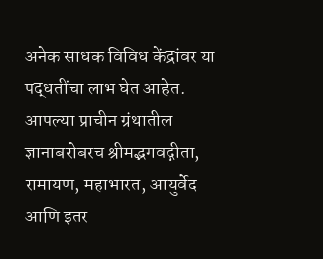अनेक साधक विविध केंद्रांवर या पद्धतींचा लाभ घेत आहेत. आपल्या प्राचीन ग्रंथातील ज्ञानाबरोबरच श्रीमद्भगवद्गीता, रामायण, महाभारत, आयुर्वेद आणि इतर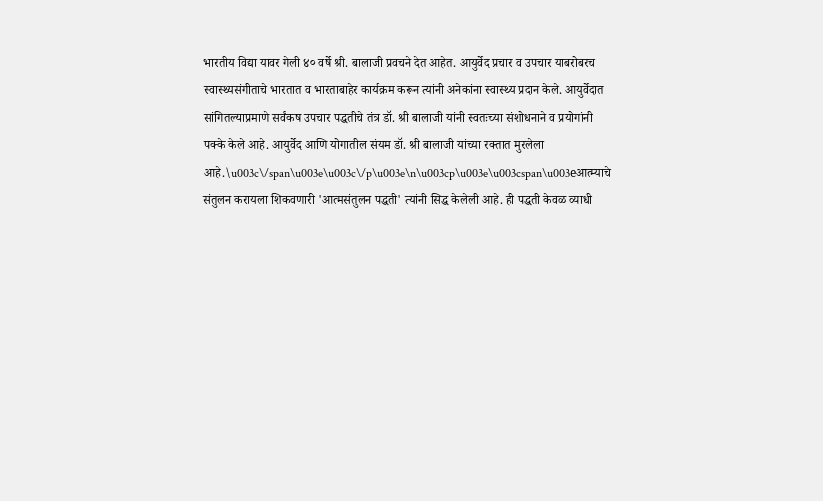भारतीय विद्या यावर गेली ४० वर्षे श्री. बालाजी प्रवचने देत आहेत. आयुर्वेद प्रचार व उपचार याबरोबरच स्वास्थ्यसंगीताचे भारतात व भारताबाहेर कार्यक्रम करून त्यांनी अनेकांना स्वास्थ्य प्रदान केले. आयुर्वेदात सांगितल्याप्रमाणे सर्वंकष उपचार पद्धतीचे तंत्र डॉ. श्री बालाजी यांनी स्वतःच्या संशोधनाने व प्रयोगांनी पक्के केले आहे. आयुर्वेद आणि योगातील संयम डॉ. श्री बालाजी यांच्या रक्तात मुरलेला आहे.\u003c\/span\u003e\u003c\/p\u003e\n\u003cp\u003e\u003cspan\u003eआत्म्याचे संतुलन करायला शिकवणारी 'आत्मसंतुलन पद्धती' त्यांनी सिद्ध केलेली आहे. ही पद्धती केवळ व्याधी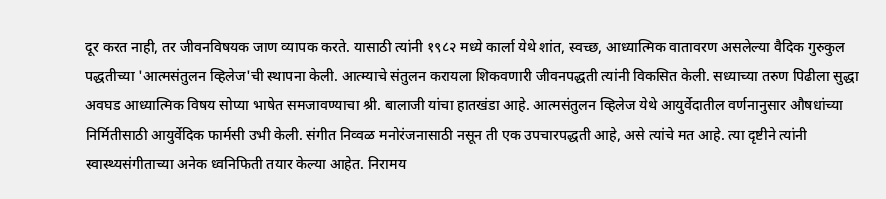दूर करत नाही, तर जीवनविषयक जाण व्यापक करते. यासाठी त्यांनी १९८२ मध्ये कार्ला येथे शांत, स्वच्छ, आध्यात्मिक वातावरण असलेल्या वैदिक गुरुकुल पद्धतीच्या 'आत्मसंतुलन व्हिलेज'ची स्थापना केली. आत्म्याचे संतुलन करायला शिकवणारी जीवनपद्धती त्यांनी विकसित केली. सध्याच्या तरुण पिढीला सुद्धा अवघड आध्यात्मिक विषय सोप्या भाषेत समजावण्याचा श्री. बालाजी यांचा हातखंडा आहे. आत्मसंतुलन व्हिलेज येथे आयुर्वेदातील वर्णनानुसार औषधांच्या निर्मितीसाठी आयुर्वेदिक फार्मसी उभी केली. संगीत निव्वळ मनोरंजनासाठी नसून ती एक उपचारपद्धती आहे, असे त्यांचे मत आहे. त्या दृष्टीने त्यांनी स्वास्थ्यसंगीताच्या अनेक ध्वनिफिती तयार केल्या आहेत. निरामय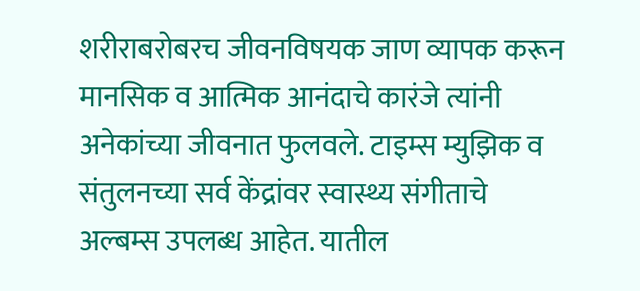शरीराबरोबरच जीवनविषयक जाण व्यापक करून मानसिक व आत्मिक आनंदाचे कारंजे त्यांनी अनेकांच्या जीवनात फुलवले. टाइम्स म्युझिक व संतुलनच्या सर्व केंद्रांवर स्वास्थ्य संगीताचे अल्बम्स उपलब्ध आहेत. यातील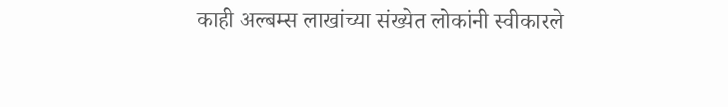काही अल्बम्स लाखांच्या संख्येत लोकांनी स्वीकारले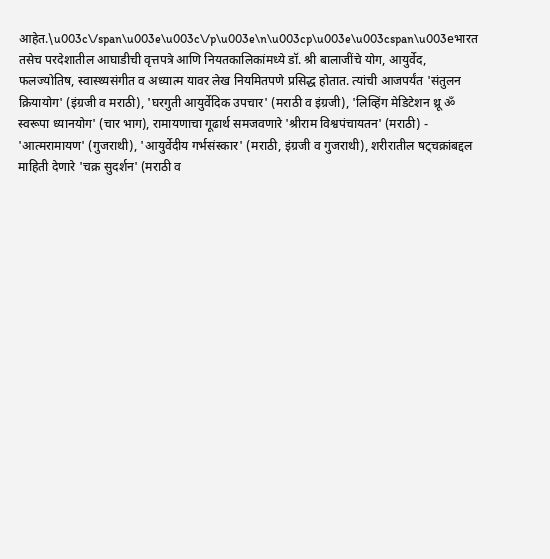आहेत.\u003c\/span\u003e\u003c\/p\u003e\n\u003cp\u003e\u003cspan\u003eभारत तसेच परदेशातील आघाडीची वृत्तपत्रे आणि नियतकालिकांमध्ये डॉ. श्री बालाजींचे योग, आयुर्वेद, फलज्योतिष, स्वास्थ्यसंगीत व अध्यात्म यावर लेख नियमितपणे प्रसिद्ध होतात. त्यांची आजपर्यंत 'संतुलन क्रियायोग' (इंग्रजी व मराठी), 'घरगुती आयुर्वेदिक उपचार' (मराठी व इंग्रजी), 'लिव्हिंग मेडिटेशन थ्रू ॐ स्वरूपा ध्यानयोग' (चार भाग), रामायणाचा गूढार्थ समजवणारे 'श्रीराम विश्वपंचायतन' (मराठी) - 'आत्मरामायण' (गुजराथी), 'आयुर्वेदीय गर्भसंस्कार' (मराठी, इंग्रजी व गुजराथी), शरीरातील षट्चक्रांबद्दल माहिती देणारे 'चक्र सुदर्शन' (मराठी व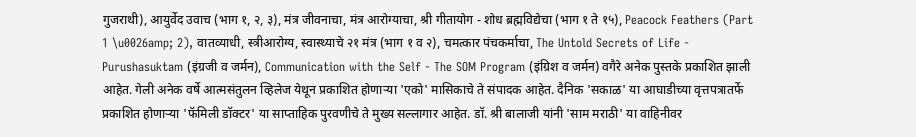गुजराथी), आयुर्वेद उवाच (भाग १, २, ३), मंत्र जीवनाचा, मंत्र आरोग्याचा, श्री गीतायोग - शोध ब्रह्मविद्येचा (भाग १ ते १५), Peacock Feathers (Part 1 \u0026amp; 2), वातव्याधी, स्त्रीआरोग्य, स्वास्थ्याचे २१ मंत्र (भाग १ व २), चमत्कार पंचकर्माचा, The Untold Secrets of Life - Purushasuktam (इंग्रजी व जर्मन), Communication with the Self - The SOM Program (इंग्रिश व जर्मन) वगैरे अनेक पुस्तके प्रकाशित झाली आहेत. गेली अनेक वर्षे आत्मसंतुलन व्हिलेज येथून प्रकाशित होणाऱ्या 'एको' मासिकाचे ते संपादक आहेत. दैनिक 'सकाळ' या आघाडीच्या वृत्तपत्रातर्फे प्रकाशित होणाऱ्या 'फॅमिली डॉक्टर' या साप्ताहिक पुरवणीचे ते मुख्य सल्लागार आहेत. डॉ. श्री बालाजी यांनी 'साम मराठी' या वाहिनीवर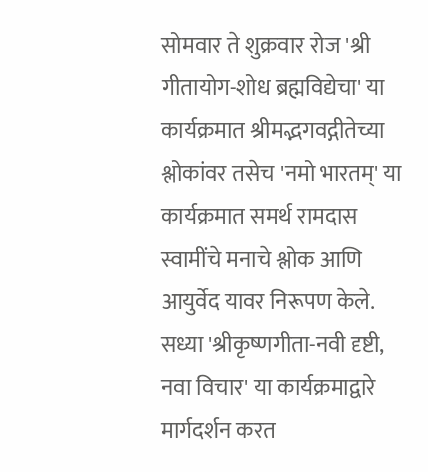सोमवार ते शुक्रवार रोज 'श्री गीतायोग-शोध ब्रह्मविद्येचा' या कार्यक्रमात श्रीमद्भगवद्गीतेच्या श्लोकांवर तसेच 'नमो भारतम्' या कार्यक्रमात समर्थ रामदास स्वामींचे मनाचे श्लोक आणि आयुर्वेद यावर निरूपण केले. सध्या 'श्रीकृष्णगीता-नवी दृष्टी, नवा विचार' या कार्यक्रमाद्वारे मार्गदर्शन करत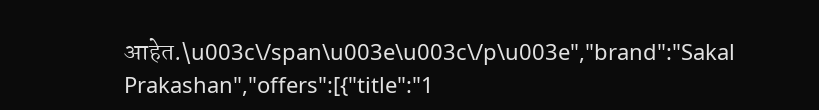आहेत.\u003c\/span\u003e\u003c\/p\u003e","brand":"Sakal Prakashan","offers":[{"title":"1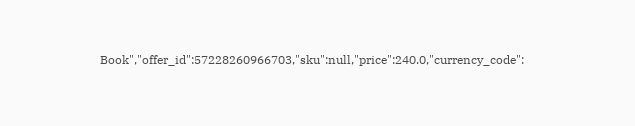Book","offer_id":57228260966703,"sku":null,"price":240.0,"currency_code":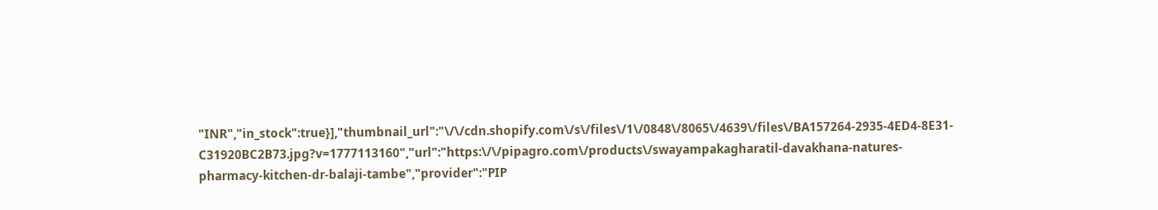"INR","in_stock":true}],"thumbnail_url":"\/\/cdn.shopify.com\/s\/files\/1\/0848\/8065\/4639\/files\/BA157264-2935-4ED4-8E31-C31920BC2B73.jpg?v=1777113160","url":"https:\/\/pipagro.com\/products\/swayampakagharatil-davakhana-natures-pharmacy-kitchen-dr-balaji-tambe","provider":"PIP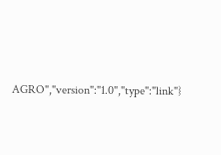AGRO","version":"1.0","type":"link"}